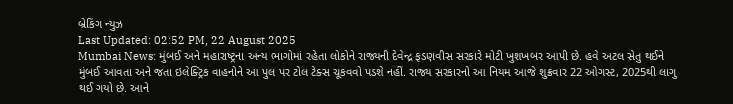બ્રેકિંગ ન્યુઝ
Last Updated: 02:52 PM, 22 August 2025
Mumbai News: મુંબઈ અને મહારાષ્ટ્રના અન્ય ભાગોમાં રહેતા લોકોને રાજ્યની દેવેન્દ્ર ફડણવીસ સરકારે મોટી ખુશખબર આપી છે. હવે અટલ સેતુ થઈને મુંબઈ આવતા અને જતા ઇલેક્ટ્રિક વાહનોને આ પુલ પર ટોલ ટેક્સ ચૂકવવો પડશે નહીં. રાજ્ય સરકારનો આ નિયમ આજે શુક્રવાર 22 ઓગસ્ટ, 2025થી લાગુ થઈ ગયો છે. આને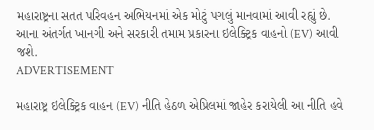મહારાષ્ટ્રના સતત પરિવહન અભિયનમાં એક મોટું પગલું માનવામાં આવી રહ્યું છે. આના અંતર્ગત ખાનગી અને સરકારી તમામ પ્રકારના ઇલેક્ટ્રિક વાહનો (EV) આવી જશે.
ADVERTISEMENT

મહારાષ્ટ્ર ઇલેક્ટ્રિક વાહન (EV) નીતિ હેઠળ એપ્રિલમાં જાહેર કરાયેલી આ નીતિ હવે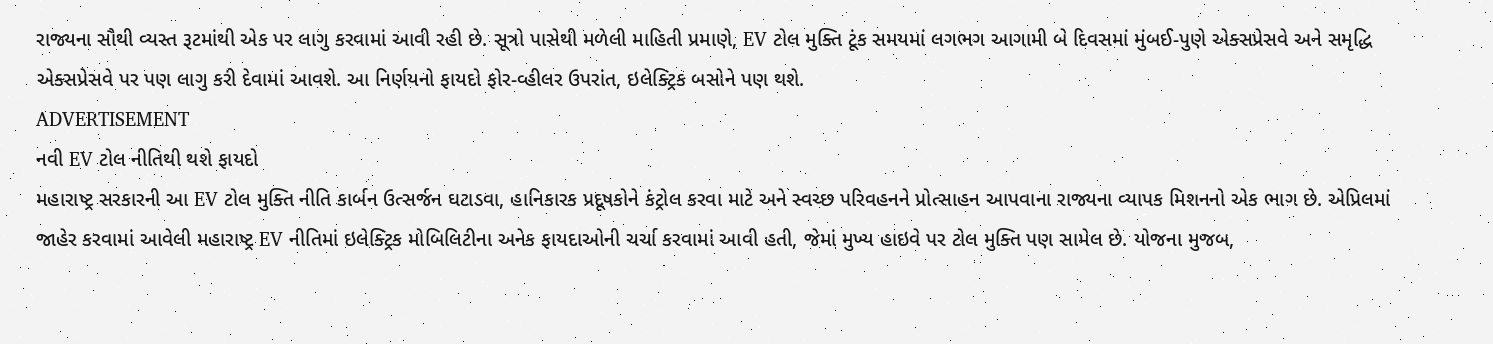રાજ્યના સૌથી વ્યસ્ત રૂટમાંથી એક પર લાગુ કરવામાં આવી રહી છે. સૂત્રો પાસેથી મળેલી માહિતી પ્રમાણે, EV ટોલ મુક્તિ ટૂંક સમયમાં લગભગ આગામી બે દિવસમાં મુંબઈ-પુણે એક્સપ્રેસવે અને સમૃદ્ધિ એક્સપ્રેસવે પર પણ લાગુ કરી દેવામાં આવશે. આ નિર્ણયનો ફાયદો ફોર-વ્હીલર ઉપરાંત, ઇલેક્ટ્રિક બસોને પણ થશે.
ADVERTISEMENT
નવી EV ટોલ નીતિથી થશે ફાયદો
મહારાષ્ટ્ર સરકારની આ EV ટોલ મુક્તિ નીતિ કાર્બન ઉત્સર્જન ઘટાડવા, હાનિકારક પ્રદૂષકોને કંટ્રોલ કરવા માટે અને સ્વચ્છ પરિવહનને પ્રોત્સાહન આપવાના રાજ્યના વ્યાપક મિશનનો એક ભાગ છે. એપ્રિલમાં જાહેર કરવામાં આવેલી મહારાષ્ટ્ર EV નીતિમાં ઇલેક્ટ્રિક મોબિલિટીના અનેક ફાયદાઓની ચર્ચા કરવામાં આવી હતી, જેમાં મુખ્ય હાઇવે પર ટોલ મુક્તિ પણ સામેલ છે. યોજના મુજબ,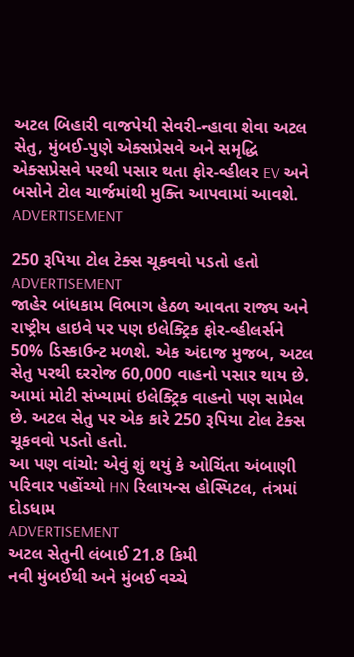અટલ બિહારી વાજપેયી સેવરી-ન્હાવા શેવા અટલ સેતુ, મુંબઈ-પુણે એક્સપ્રેસવે અને સમૃદ્ધિ એક્સપ્રેસવે પરથી પસાર થતા ફોર-વ્હીલર EV અને બસોને ટોલ ચાર્જમાંથી મુક્તિ આપવામાં આવશે.
ADVERTISEMENT

250 રૂપિયા ટોલ ટેક્સ ચૂકવવો પડતો હતો
ADVERTISEMENT
જાહેર બાંધકામ વિભાગ હેઠળ આવતા રાજ્ય અને રાષ્ટ્રીય હાઇવે પર પણ ઇલેક્ટ્રિક ફોર-વ્હીલર્સને 50% ડિસ્કાઉન્ટ મળશે. એક અંદાજ મુજબ, અટલ સેતુ પરથી દરરોજ 60,000 વાહનો પસાર થાય છે. આમાં મોટી સંખ્યામાં ઇલેક્ટ્રિક વાહનો પણ સામેલ છે. અટલ સેતુ પર એક કારે 250 રૂપિયા ટોલ ટેક્સ ચૂકવવો પડતો હતો.
આ પણ વાંચો: એવું શું થયું કે ઓચિંતા અંબાણી પરિવાર પહોંચ્યો HN રિલાયન્સ હોસ્પિટલ, તંત્રમાં દોડધામ
ADVERTISEMENT
અટલ સેતુની લંબાઈ 21.8 કિમી
નવી મુંબઈથી અને મુંબઈ વચ્ચે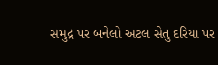સમુદ્ર પર બનેલો અટલ સેતુ દરિયા પર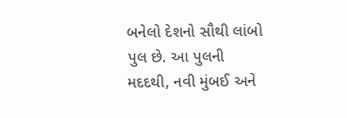બનેલો દેશનો સૌથી લાંબો પુલ છે. આ પુલની મદદથી, નવી મુંબઈ અને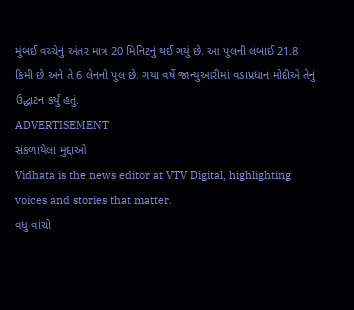મુંબઈ વચ્ચેનું અંતર માત્ર 20 મિનિટનું થઈ ગયું છે. આ પુલની લંબાઈ 21.8 કિમી છે અને તે 6 લેનનો પુલ છે. ગયા વર્ષે જાન્યુઆરીમાં વડાપ્રધાન મોદીએ તેનું ઉદ્ઘાટન કર્યું હતું.
ADVERTISEMENT
સંકળાયેલા મુદ્દાઓ
Vidhata is the news editor at VTV Digital, highlighting voices and stories that matter.
વધુ વાંચો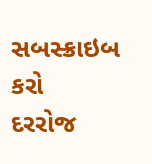સબસ્ક્રાઇબ કરો
દરરોજ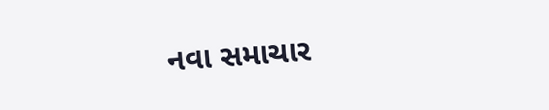નવા સમાચાર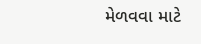મેળવવા માટે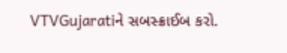VTVGujaratiને સબસ્ક્રાઈબ કરો.